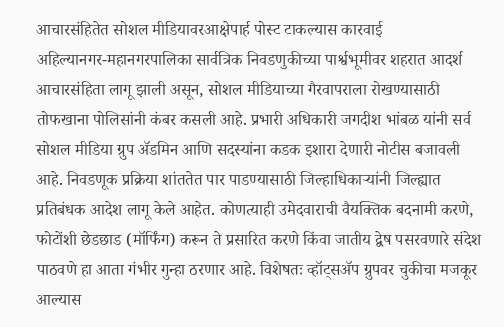आचारसंहितेत सोशल मीडियावरआक्षेपार्ह पोस्ट टाकल्यास कारवाई
अहिल्यानगर-महानगरपालिका सार्वत्रिक निवडणुकीच्या पार्श्वभूमीवर शहरात आदर्श आचारसंहिता लागू झाली असून, सोशल मीडियाच्या गैरवापराला रोखण्यासाठी तोफखाना पोलिसांनी कंबर कसली आहे. प्रभारी अधिकारी जगदीश भांबळ यांनी सर्व सोशल मीडिया ग्रुप ॲडमिन आणि सदस्यांना कडक इशारा देणारी नोटीस बजावली आहे. निवडणूक प्रक्रिया शांततेत पार पाडण्यासाठी जिल्हाधिकाऱ्यांनी जिल्ह्यात प्रतिबंधक आदेश लागू केले आहेत. कोणत्याही उमेदवाराची वैयक्तिक बदनामी करणे, फोटोंशी छेडछाड (मॉर्फिंग) करून ते प्रसारित करणे किंवा जातीय द्वेष पसरवणारे संदेश पाठवणे हा आता गंभीर गुन्हा ठरणार आहे. विशेषतः व्हॉट्सॲप ग्रुपवर चुकीचा मजकूर आल्यास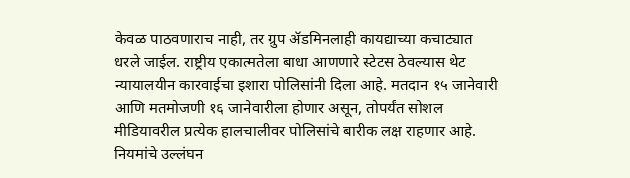केवळ पाठवणाराच नाही, तर ग्रुप ॲडमिनलाही कायद्याच्या कचाट्यात धरले जाईल. राष्ट्रीय एकात्मतेला बाधा आणणारे स्टेटस ठेवल्यास थेट न्यायालयीन कारवाईचा इशारा पोलिसांनी दिला आहे. मतदान १५ जानेवारी आणि मतमोजणी १६ जानेवारीला होणार असून, तोपर्यंत सोशल मीडियावरील प्रत्येक हालचालीवर पोलिसांचे बारीक लक्ष राहणार आहे. नियमांचे उल्लंघन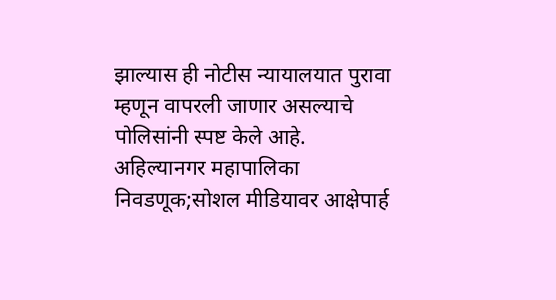झाल्यास ही नोटीस न्यायालयात पुरावा म्हणून वापरली जाणार असल्याचे पोलिसांनी स्पष्ट केले आहे.
अहिल्यानगर महापालिका निवडणूक;सोशल मीडियावर आक्षेपार्ह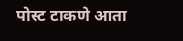पोस्ट टाकणे आता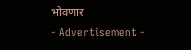भोवणार
- Advertisement -